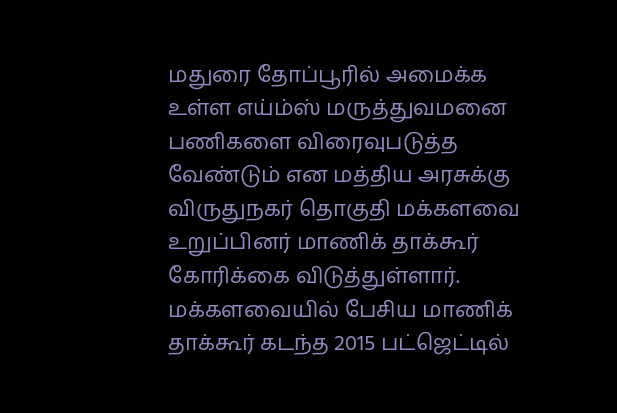மதுரை தோப்பூரில் அமைக்க உள்ள எய்ம்ஸ் மருத்துவமனை பணிகளை விரைவுபடுத்த வேண்டும் என மத்திய அரசுக்கு விருதுநகர் தொகுதி மக்களவை உறுப்பினர் மாணிக் தாக்கூர் கோரிக்கை விடுத்துள்ளார். மக்களவையில் பேசிய மாணிக் தாக்கூர் கடந்த 2015 பட்ஜெட்டில்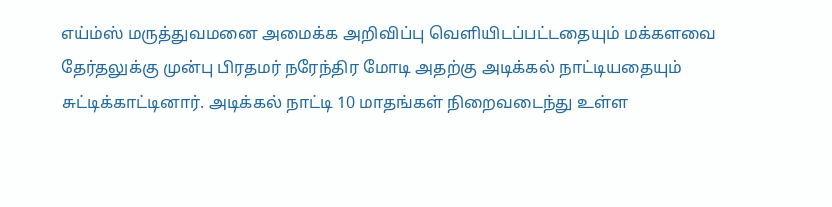எய்ம்ஸ் மருத்துவமனை அமைக்க அறிவிப்பு வெளியிடப்பட்டதையும் மக்களவை தேர்தலுக்கு முன்பு பிரதமர் நரேந்திர மோடி அதற்கு அடிக்கல் நாட்டியதையும் சுட்டிக்காட்டினார். அடிக்கல் நாட்டி 10 மாதங்கள் நிறைவடைந்து உள்ள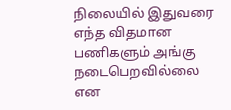நிலையில் இதுவரை எந்த விதமான பணிகளும் அங்கு நடைபெறவில்லை என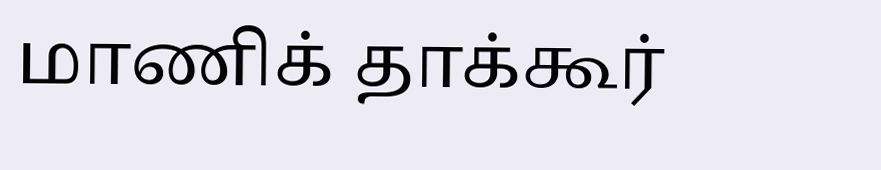மாணிக் தாக்கூர்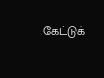கேட்டுக்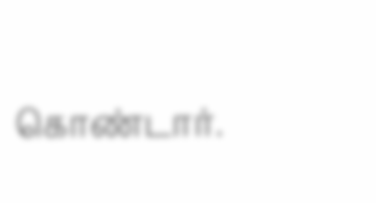கொண்டார்.